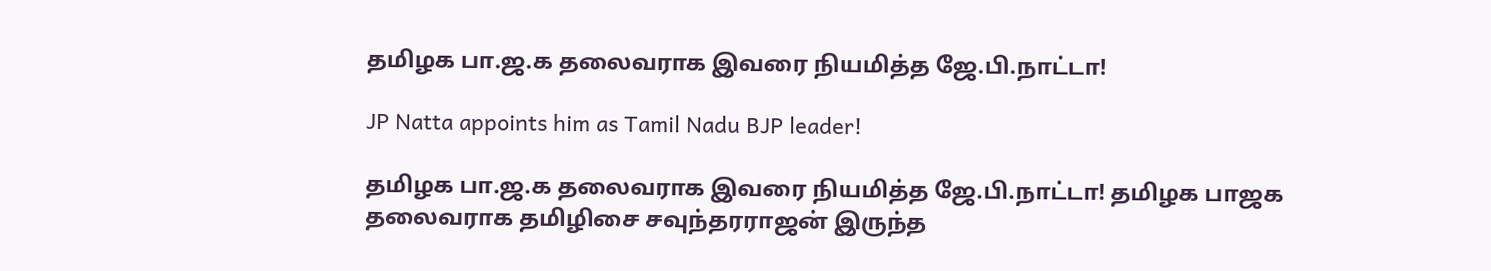தமிழக பா.ஜ.க தலைவராக இவரை நியமித்த ஜே.பி.நாட்டா!

JP Natta appoints him as Tamil Nadu BJP leader!

தமிழக பா.ஜ.க தலைவராக இவரை நியமித்த ஜே.பி.நாட்டா! தமிழக பாஜக தலைவராக தமிழிசை சவுந்தரராஜன் இருந்த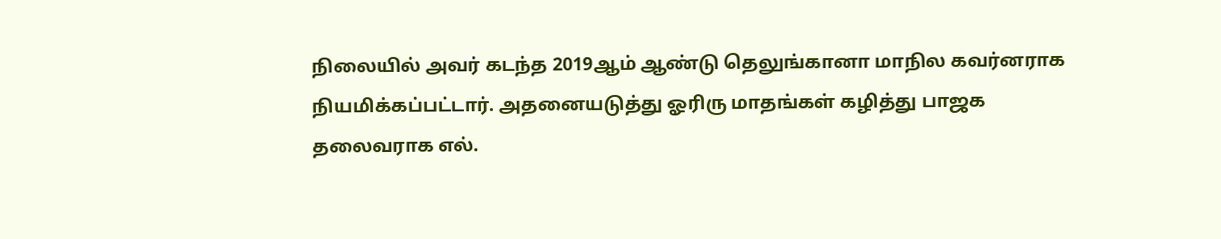நிலையில் அவர் கடந்த 2019ஆம் ஆண்டு தெலுங்கானா மாநில கவர்னராக நியமிக்கப்பட்டார். அதனையடுத்து ஓரிரு மாதங்கள் கழித்து பாஜக தலைவராக எல்.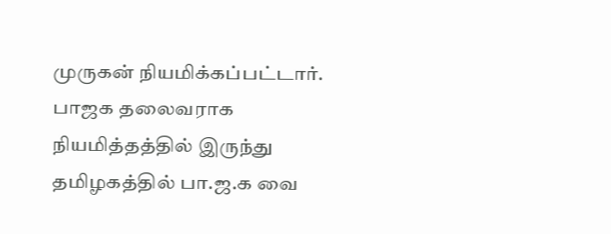முருகன் நியமிக்கப்பட்டார். பாஜக தலைவராக நியமித்தத்தில் இருந்து தமிழகத்தில் பா.ஜ.க வை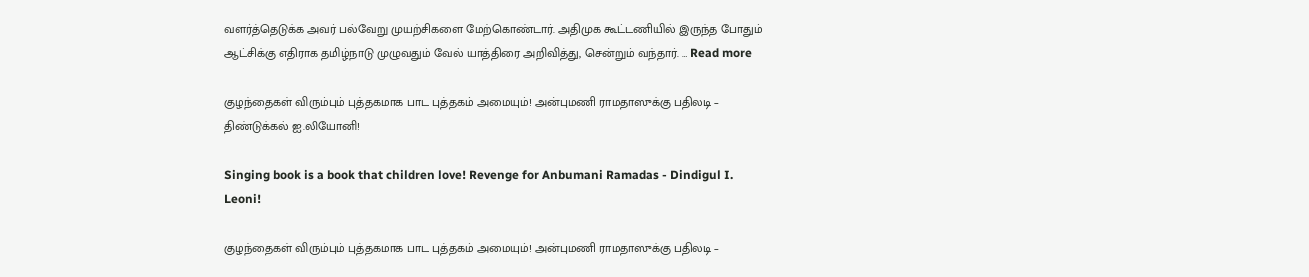வளர்த்தெடுக்க அவர் பல்வேறு முயற்சிகளை மேற்கொண்டார். அதிமுக கூட்டணியில் இருந்த போதும் ஆட்சிக்கு எதிராக தமிழ்நாடு முழுவதும் வேல் யாத்திரை அறிவித்து, சென்றும் வந்தார். … Read more

குழந்தைகள் விரும்பும் புத்தகமாக பாட புத்தகம் அமையும்! அன்புமணி ராமதாஸுக்கு பதிலடி – திண்டுக்கல் ஐ.லியோனி!

Singing book is a book that children love! Revenge for Anbumani Ramadas - Dindigul I. Leoni!

குழந்தைகள் விரும்பும் புத்தகமாக பாட புத்தகம் அமையும்! அன்புமணி ராமதாஸுக்கு பதிலடி –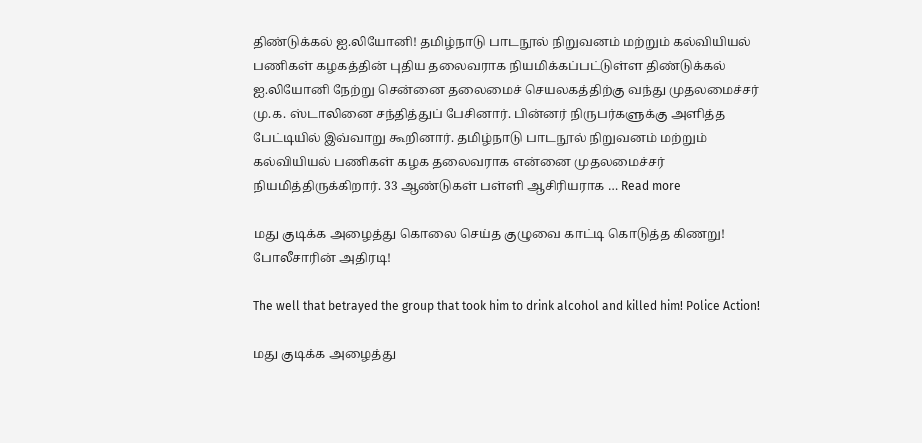திண்டுக்கல் ஐ.லியோனி! தமிழ்நாடு பாடநூல் நிறுவனம் மற்றும் கல்வியியல் பணிகள் கழகத்தின் புதிய தலைவராக நியமிக்கப்பட்டுள்ள திண்டுக்கல் ஐ.லியோனி நேற்று சென்னை தலைமைச் செயலகத்திற்கு வந்து முதலமைச்சர் மு.க. ஸ்டாலினை சந்தித்துப் பேசினார். பின்னர் நிருபர்களுக்கு அளித்த பேட்டியில் இவ்வாறு கூறினார். தமிழ்நாடு பாடநூல் நிறுவனம் மற்றும் கல்வியியல் பணிகள் கழக தலைவராக என்னை முதலமைச்சர் நியமித்திருக்கிறார். 33 ஆண்டுகள் பள்ளி ஆசிரியராக … Read more

மது குடிக்க அழைத்து கொலை செய்த குழுவை காட்டி கொடுத்த கிணறு! போலீசாரின் அதிரடி!

The well that betrayed the group that took him to drink alcohol and killed him! Police Action!

மது குடிக்க அழைத்து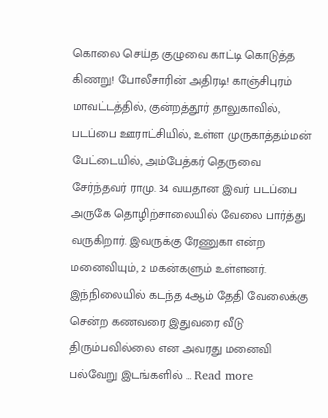கொலை செய்த குழுவை காட்டி கொடுத்த கிணறு! போலீசாரின் அதிரடி! காஞ்சிபுரம் மாவட்டத்தில், குன்றத்தூர் தாலுகாவில், படப்பை ஊராட்சியில், உள்ள முருகாத்தம்மன் பேட்டையில், அம்பேத்கர் தெருவை சேர்ந்தவர் ராமு. 34 வயதான இவர் படப்பை அருகே தொழிற்சாலையில் வேலை பார்த்து வருகிறார். இவருக்கு ரேணுகா என்ற மனைவியும், 2 மகன்களும் உள்ளனர். இந்நிலையில் கடந்த 4ஆம் தேதி வேலைக்கு சென்ற கணவரை இதுவரை வீடு திரும்பவில்லை என அவரது மனைவி பல்வேறு இடங்களில் … Read more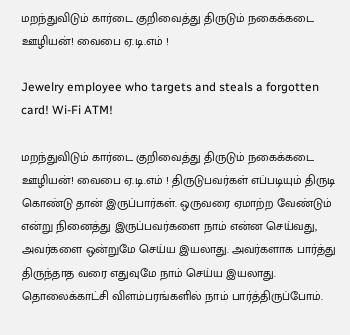மறந்துவிடும் கார்டை குறிவைத்து திருடும் நகைக்கடை ஊழியன்! வைபை ஏ.டி.எம் !

Jewelry employee who targets and steals a forgotten card! Wi-Fi ATM!

மறந்துவிடும் கார்டை குறிவைத்து திருடும் நகைக்கடை ஊழியன்! வைபை ஏ.டி.எம் ! திருடுபவர்கள் எப்படியும் திருடி கொண்டு தான் இருப்பார்கள். ஒருவரை ஏமாற்ற வேண்டும் என்று நினைத்து இருப்பவர்களை நாம் என்ன செய்வது, அவர்களை ஒன்றுமே செய்ய இயலாது. அவர்களாக பார்த்து திருந்தாத வரை எதுவுமே நாம் செய்ய இயலாது. தொலைக்காட்சி விளம்பரங்களில் நாம் பார்த்திருப்போம்.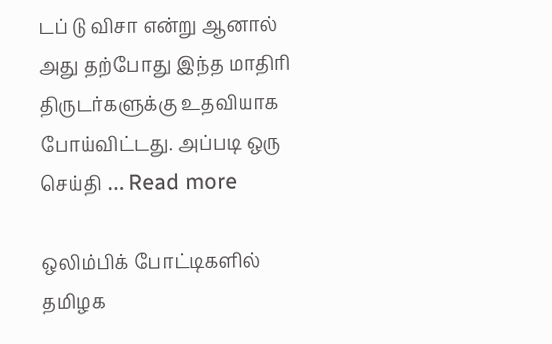டப் டு விசா என்று ஆனால் அது தற்போது இந்த மாதிரி திருடர்களுக்கு உதவியாக போய்விட்டது. அப்படி ஒரு செய்தி … Read more

ஒலிம்பிக் போட்டிகளில் தமிழக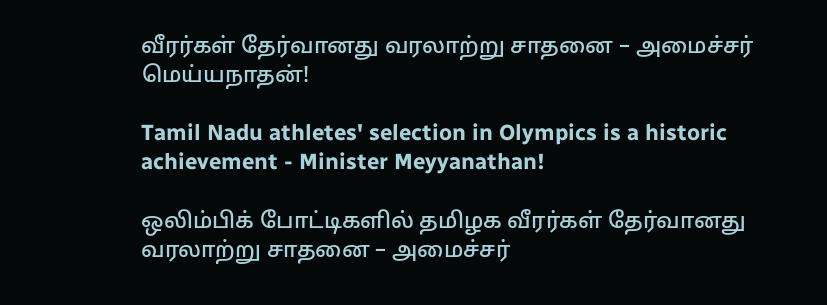வீரர்கள் தேர்வானது வரலாற்று சாதனை – அமைச்சர் மெய்யநாதன்!

Tamil Nadu athletes' selection in Olympics is a historic achievement - Minister Meyyanathan!

ஒலிம்பிக் போட்டிகளில் தமிழக வீரர்கள் தேர்வானது வரலாற்று சாதனை – அமைச்சர்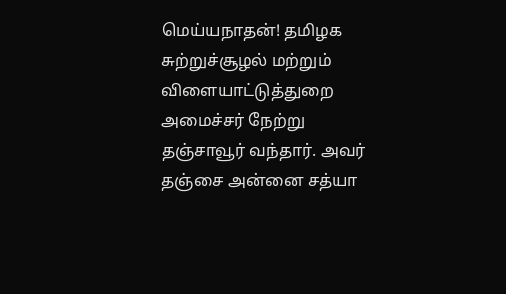மெய்யநாதன்! தமிழக சுற்றுச்சூழல் மற்றும் விளையாட்டுத்துறை அமைச்சர் நேற்று தஞ்சாவூர் வந்தார். அவர் தஞ்சை அன்னை சத்யா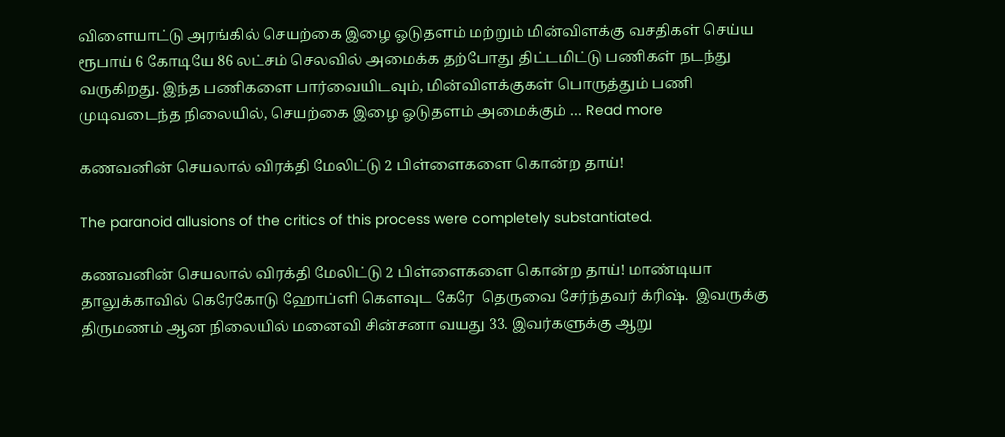விளையாட்டு அரங்கில் செயற்கை இழை ஓடுதளம் மற்றும் மின்விளக்கு வசதிகள் செய்ய ரூபாய் 6 கோடியே 86 லட்சம் செலவில் அமைக்க தற்போது திட்டமிட்டு பணிகள் நடந்து வருகிறது. இந்த பணிகளை பார்வையிடவும், மின்விளக்குகள் பொருத்தும் பணி முடிவடைந்த நிலையில், செயற்கை இழை ஓடுதளம் அமைக்கும் … Read more

கணவனின் செயலால் விரக்தி மேலிட்டு 2 பிள்ளைகளை கொன்ற தாய்!

The paranoid allusions of the critics of this process were completely substantiated.

கணவனின் செயலால் விரக்தி மேலிட்டு 2 பிள்ளைகளை கொன்ற தாய்! மாண்டியா தாலுக்காவில் கெரேகோடு ஹோப்ளி கௌவுட கேரே  தெருவை சேர்ந்தவர் க்ரிஷ்.  இவருக்கு திருமணம் ஆன நிலையில் மனைவி சின்சனா வயது 33. இவர்களுக்கு ஆறு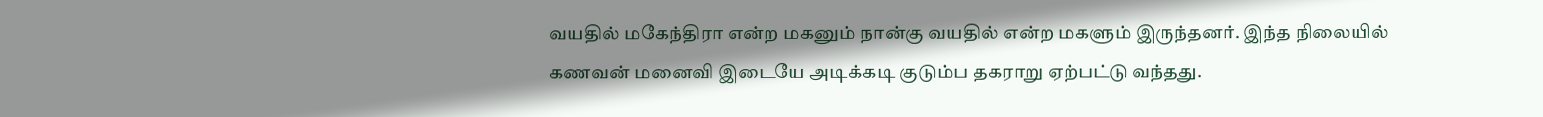வயதில் மகேந்திரா என்ற மகனும் நான்கு வயதில் என்ற மகளும் இருந்தனர். இந்த நிலையில் கணவன் மனைவி இடையே அடிக்கடி குடும்ப தகராறு ஏற்பட்டு வந்தது.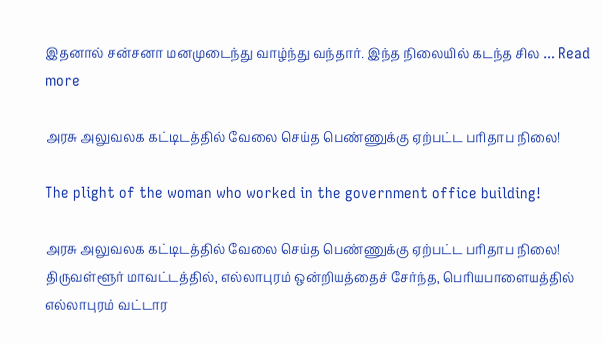இதனால் சன்சனா மனமுடைந்து வாழ்ந்து வந்தார். இந்த நிலையில் கடந்த சில … Read more

அரசு அலுவலக கட்டிடத்தில் வேலை செய்த பெண்ணுக்கு ஏற்பட்ட பரிதாப நிலை!

The plight of the woman who worked in the government office building!

அரசு அலுவலக கட்டிடத்தில் வேலை செய்த பெண்ணுக்கு ஏற்பட்ட பரிதாப நிலை! திருவள்ளூர் மாவட்டத்தில், எல்லாபுரம் ஒன்றியத்தைச் சேர்ந்த, பெரியபாளையத்தில் எல்லாபுரம் வட்டார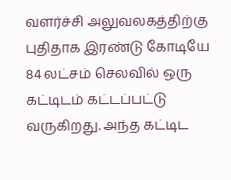வளர்ச்சி அலுவலகத்திற்கு புதிதாக இரண்டு கோடியே 84 லட்சம் செலவில் ஒரு கட்டிடம் கட்டப்பட்டு வருகிறது. அந்த கட்டிட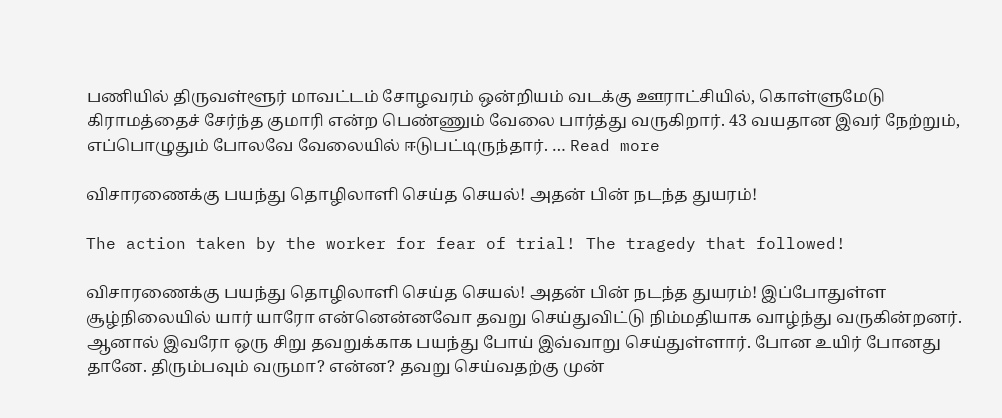பணியில் திருவள்ளூர் மாவட்டம் சோழவரம் ஒன்றியம் வடக்கு ஊராட்சியில், கொள்ளுமேடு கிராமத்தைச் சேர்ந்த குமாரி என்ற பெண்ணும் வேலை பார்த்து வருகிறார். 43 வயதான இவர் நேற்றும், எப்பொழுதும் போலவே வேலையில் ஈடுபட்டிருந்தார். … Read more

விசாரணைக்கு பயந்து தொழிலாளி செய்த செயல்! அதன் பின் நடந்த துயரம்!

The action taken by the worker for fear of trial! The tragedy that followed!

விசாரணைக்கு பயந்து தொழிலாளி செய்த செயல்! அதன் பின் நடந்த துயரம்! இப்போதுள்ள சூழ்நிலையில் யார் யாரோ என்னென்னவோ தவறு செய்துவிட்டு நிம்மதியாக வாழ்ந்து வருகின்றனர். ஆனால் இவரோ ஒரு சிறு தவறுக்காக பயந்து போய் இவ்வாறு செய்துள்ளார். போன உயிர் போனது தானே. திரும்பவும் வருமா? என்ன? தவறு செய்வதற்கு முன்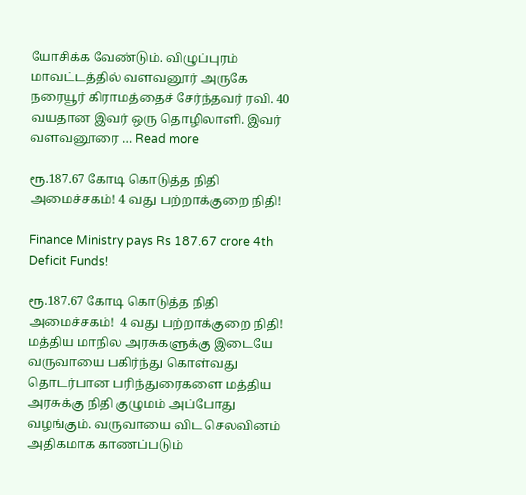யோசிக்க வேண்டும். விழுப்புரம் மாவட்டத்தில் வளவனூர் அருகே நரையூர் கிராமத்தைச் சேர்ந்தவர் ரவி. 40 வயதான இவர் ஒரு தொழிலாளி. இவர் வளவனூரை … Read more

ரூ.187.67 கோடி கொடுத்த நிதி அமைச்சகம்! 4 வது பற்றாக்குறை நிதி!

Finance Ministry pays Rs 187.67 crore 4th Deficit Funds!

ரூ.187.67 கோடி கொடுத்த நிதி அமைச்சகம்!  4 வது பற்றாக்குறை நிதி! மத்திய மாநில அரசுகளுக்கு இடையே வருவாயை பகிர்ந்து கொள்வது தொடர்பான பரிந்துரைகளை மத்திய அரசுக்கு நிதி குழுமம் அப்போது வழங்கும். வருவாயை விட செலவினம் அதிகமாக காணப்படும்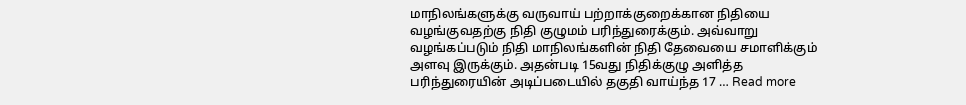மாநிலங்களுக்கு வருவாய் பற்றாக்குறைக்கான நிதியை வழங்குவதற்கு நிதி குழுமம் பரிந்துரைக்கும். அவ்வாறு வழங்கப்படும் நிதி மாநிலங்களின் நிதி தேவையை சமாளிக்கும் அளவு இருக்கும். அதன்படி 15வது நிதிக்குழு அளித்த பரிந்துரையின் அடிப்படையில் தகுதி வாய்ந்த 17 … Read more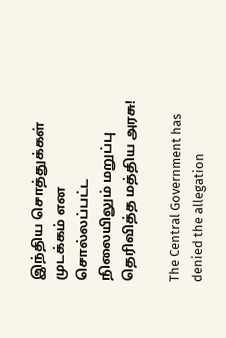இந்திய சொத்துக்கள் முடக்கம் என சொல்லப்பட்ட நிலையிலும் மறுப்பு தெரிவித்த மத்திய அரசு!

The Central Government has denied the allegation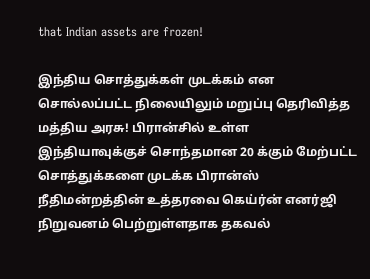that Indian assets are frozen!

இந்திய சொத்துக்கள் முடக்கம் என சொல்லப்பட்ட நிலையிலும் மறுப்பு தெரிவித்த மத்திய அரசு! பிரான்சில் உள்ள இந்தியாவுக்குச் சொந்தமான 20 க்கும் மேற்பட்ட சொத்துக்களை முடக்க பிரான்ஸ் நீதிமன்றத்தின் உத்தரவை கெய்ர்ன் எனர்ஜி நிறுவனம் பெற்றுள்ளதாக தகவல்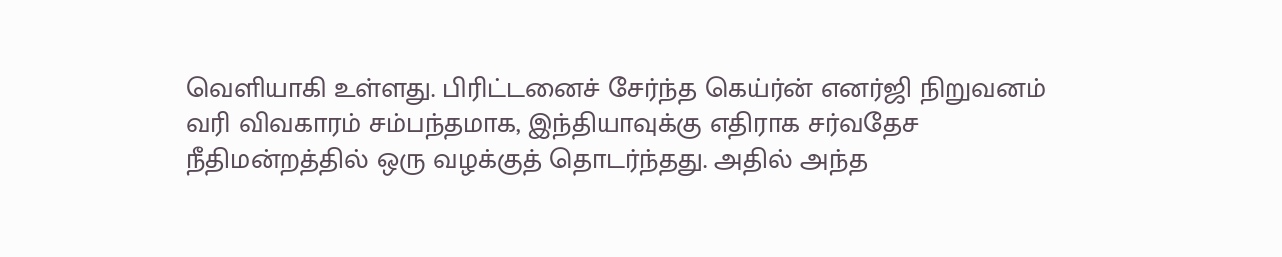வெளியாகி உள்ளது. பிரிட்டனைச் சேர்ந்த கெய்ர்ன் எனர்ஜி நிறுவனம் வரி விவகாரம் சம்பந்தமாக, இந்தியாவுக்கு எதிராக சர்வதேச நீதிமன்றத்தில் ஒரு வழக்குத் தொடர்ந்தது. அதில் அந்த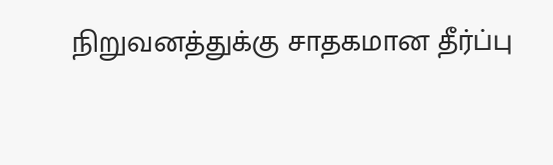நிறுவனத்துக்கு சாதகமான தீர்ப்பு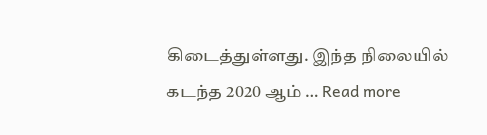கிடைத்துள்ளது. இந்த நிலையில் கடந்த 2020 ஆம் … Read more